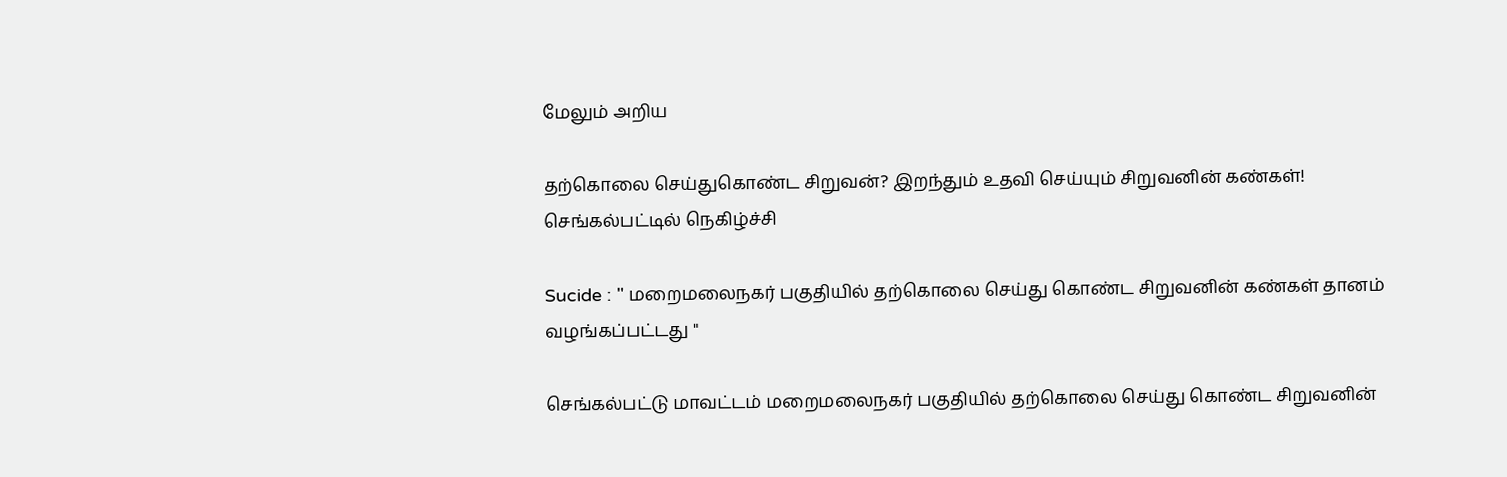மேலும் அறிய

தற்கொலை செய்துகொண்ட சிறுவன்? இறந்தும் உதவி செய்யும் சிறுவனின் கண்கள்! செங்கல்பட்டில் நெகிழ்ச்சி

Sucide : " மறைமலைநகர் பகுதியில் தற்கொலை செய்து கொண்ட சிறுவனின் கண்கள் தானம் வழங்கப்பட்டது "

செங்கல்பட்டு மாவட்டம் மறைமலைநகர் பகுதியில் தற்கொலை செய்து கொண்ட சிறுவனின்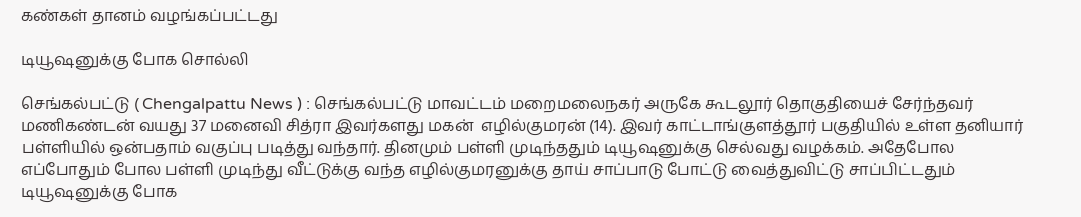கண்கள் தானம் வழங்கப்பட்டது

டியூஷனுக்கு போக சொல்லி

செங்கல்பட்டு ( Chengalpattu News ) : செங்கல்பட்டு மாவட்டம் மறைமலைநகர் அருகே கூடலூர் தொகுதியைச் சேர்ந்தவர் மணிகண்டன் வயது 37 மனைவி சித்ரா இவர்களது மகன்  எழில்குமரன் (14). இவர் காட்டாங்குளத்தூர் பகுதியில் உள்ள தனியார் பள்ளியில் ஒன்பதாம் வகுப்பு படித்து வந்தார். தினமும் பள்ளி முடிந்ததும் டியூஷனுக்கு செல்வது வழக்கம். அதேபோல எப்போதும் போல பள்ளி முடிந்து வீட்டுக்கு வந்த எழில்குமரனுக்கு தாய் சாப்பாடு போட்டு வைத்துவிட்டு சாப்பிட்டதும் டியூஷனுக்கு போக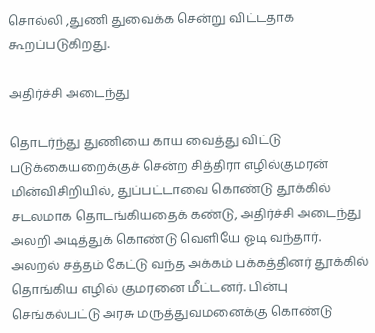சொல்லி ,துணி துவைக்க சென்று விட்டதாக கூறப்படுகிறது.

அதிர்ச்சி அடைந்து

தொடர்ந்து துணியை காய வைத்து விட்டு படுக்கையறைக்குச் சென்ற சித்திரா எழில்குமரன் மின்விசிறியில், துப்பட்டாவை கொண்டு தூக்கில் சடலமாக தொடங்கியதைக் கண்டு, அதிர்ச்சி அடைந்து அலறி அடித்துக் கொண்டு வெளியே ஓடி வந்தார். அலறல் சத்தம் கேட்டு வந்த அக்கம் பக்கத்தினர் தூக்கில் தொங்கிய எழில் குமரனை மீட்டனர். பின்பு செங்கல்பட்டு அரசு மருத்துவமனைக்கு கொண்டு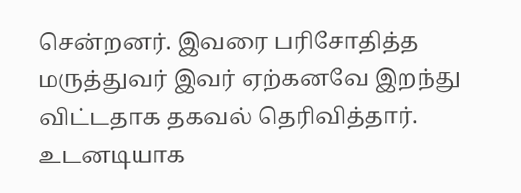சென்றனர். இவரை பரிசோதித்த மருத்துவர் இவர் ஏற்கனவே இறந்து விட்டதாக தகவல் தெரிவித்தார். உடனடியாக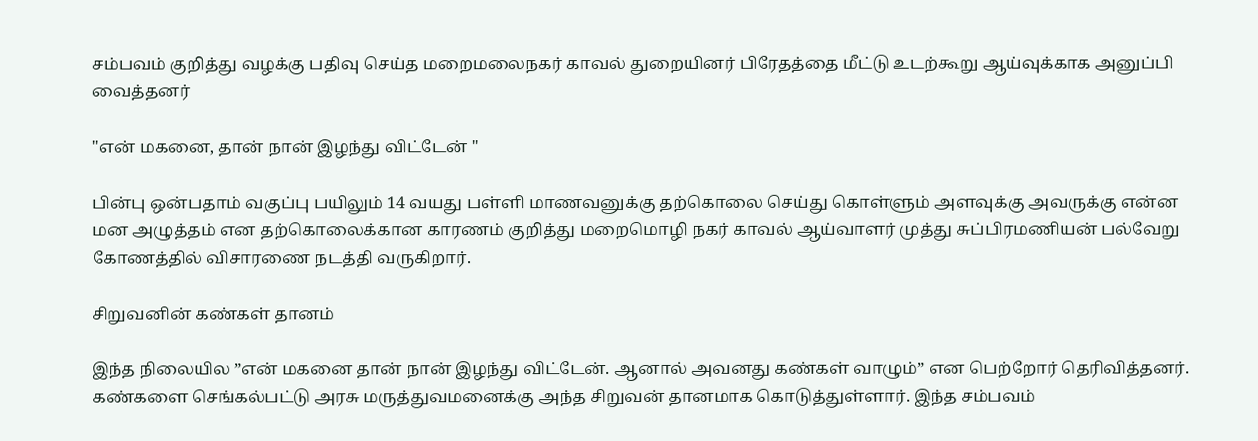சம்பவம் குறித்து வழக்கு பதிவு செய்த மறைமலைநகர் காவல் துறையினர் பிரேதத்தை மீட்டு உடற்கூறு ஆய்வுக்காக அனுப்பி வைத்தனர்

"என் மகனை, தான் நான் இழந்து விட்டேன் "

பின்பு ஒன்பதாம் வகுப்பு பயிலும் 14 வயது பள்ளி மாணவனுக்கு தற்கொலை செய்து கொள்ளும் அளவுக்கு அவருக்கு என்ன மன அழுத்தம் என தற்கொலைக்கான காரணம் குறித்து மறைமொழி நகர் காவல் ஆய்வாளர் முத்து சுப்பிரமணியன் பல்வேறு கோணத்தில் விசாரணை நடத்தி வருகிறார்.

சிறுவனின் கண்கள் தானம்

இந்த நிலையில ”என் மகனை தான் நான் இழந்து விட்டேன். ஆனால் அவனது கண்கள் வாழும்” என பெற்றோர் தெரிவித்தனர். கண்களை செங்கல்பட்டு அரசு மருத்துவமனைக்கு அந்த சிறுவன் தானமாக கொடுத்துள்ளார். இந்த சம்பவம்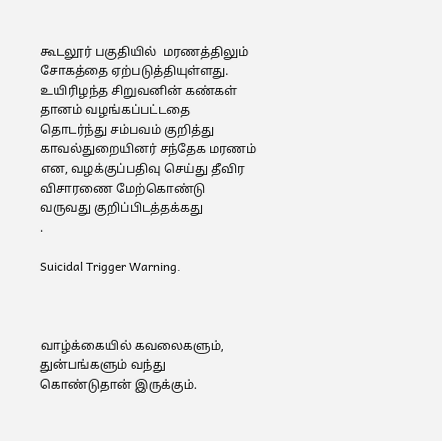கூடலூர் பகுதியில்  மரணத்திலும் சோகத்தை ஏற்படுத்தியுள்ளது. உயிரிழந்த சிறுவனின் கண்கள் தானம் வழங்கப்பட்டதை தொடர்ந்து சம்பவம் குறித்து காவல்துறையினர் சந்தேக மரணம் என, வழக்குப்பதிவு செய்து தீவிர விசாரணை மேற்கொண்டு வருவது குறிப்பிடத்தக்கது
.

Suicidal Trigger Warning.



வாழ்க்கையில் கவலைகளும், துன்பங்களும் வந்து கொண்டுதான் இருக்கும்.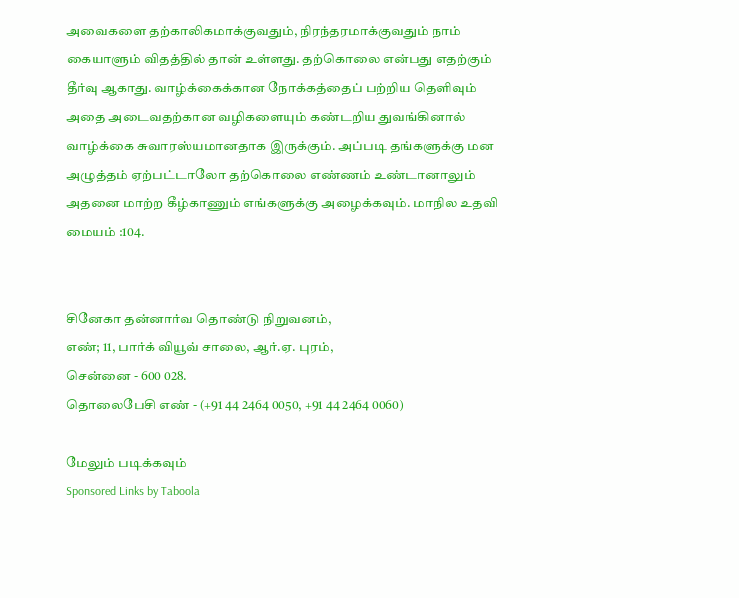அவைகளை தற்காலிகமாக்குவதும், நிரந்தரமாக்குவதும் நாம் கையாளும் விதத்தில் தான் உள்ளது. தற்கொலை என்பது எதற்கும் தீர்வு ஆகாது. வாழ்க்கைக்கான நோக்கத்தைப் பற்றிய தெளிவும் அதை அடைவதற்கான வழிகளையும் கண்டறிய துவங்கினால் வாழ்க்கை சுவாரஸ்யமானதாக இருக்கும். அப்படி தங்களுக்கு மன அழுத்தம் ஏற்பட்டாலோ தற்கொலை எண்ணம் உண்டானாலும் அதனை மாற்ற கீழ்காணும் எங்களுக்கு அழைக்கவும். மாநில உதவி மையம் :104.


சினேகா தன்னார்வ தொண்டு நிறுவனம்,
எண்; 11, பார்க் வியூவ் சாலை, ஆர்.ஏ. புரம்,
சென்னை - 600 028.
தொலைபேசி எண் - (+91 44 2464 0050, +91 44 2464 0060)

மேலும் படிக்கவும்
Sponsored Links by Taboola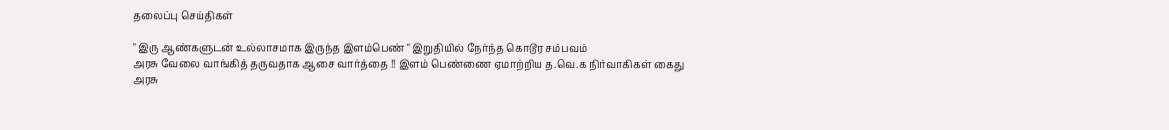தலைப்பு செய்திகள்

" இரு ஆண்களுடன் உல்லாசமாக இருந்த இளம்பெண் " இறுதியில் நேர்ந்த கொடூர சம்பவம்
அரசு வேலை வாங்கித் தருவதாக ஆசை வார்த்தை !! இளம் பெண்ணை ஏமாற்றிய த.வெ.க நிர்வாகிகள் கைது
அரசு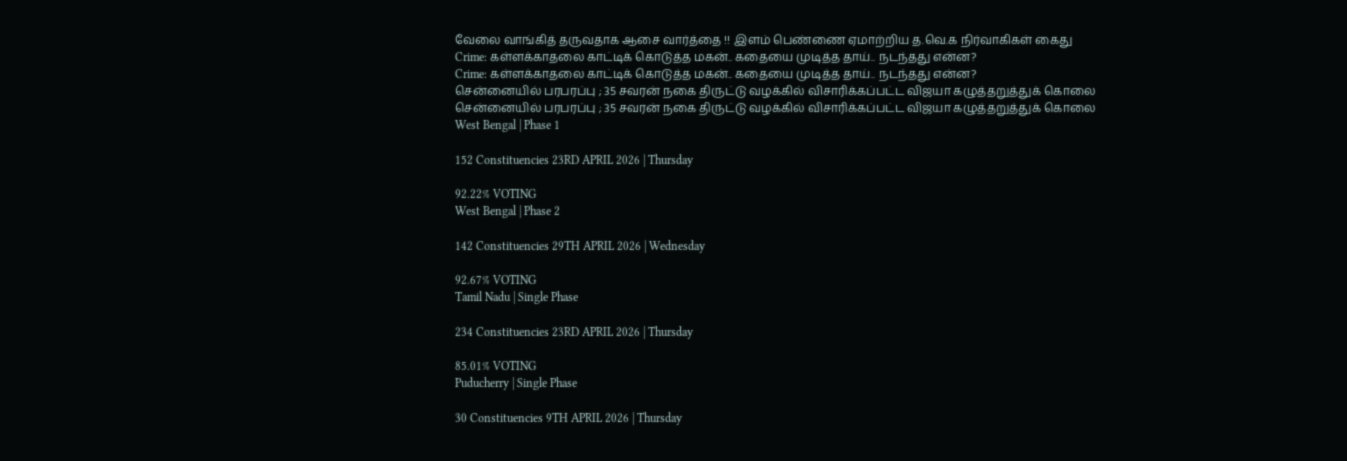வேலை வாங்கித் தருவதாக ஆசை வார்த்தை !! இளம் பெண்ணை ஏமாற்றிய த.வெ.க நிர்வாகிகள் கைது
Crime: கள்ளக்காதலை காட்டிக் கொடுத்த மகன்.. கதையை முடித்த தாய்.. நடந்தது என்ன?
Crime: கள்ளக்காதலை காட்டிக் கொடுத்த மகன்.. கதையை முடித்த தாய்.. நடந்தது என்ன?
சென்னையில் பரபரப்பு ; 35 சவரன் நகை திருட்டு வழக்கில் விசாரிக்கப்பட்ட விஜயா கழுத்தறுத்துக் கொலை
சென்னையில் பரபரப்பு ; 35 சவரன் நகை திருட்டு வழக்கில் விசாரிக்கப்பட்ட விஜயா கழுத்தறுத்துக் கொலை
West Bengal | Phase 1

152 Constituencies 23RD APRIL 2026 | Thursday

92.22% VOTING
West Bengal | Phase 2

142 Constituencies 29TH APRIL 2026 | Wednesday

92.67% VOTING
Tamil Nadu | Single Phase

234 Constituencies 23RD APRIL 2026 | Thursday

85.01% VOTING
Puducherry | Single Phase

30 Constituencies 9TH APRIL 2026 | Thursday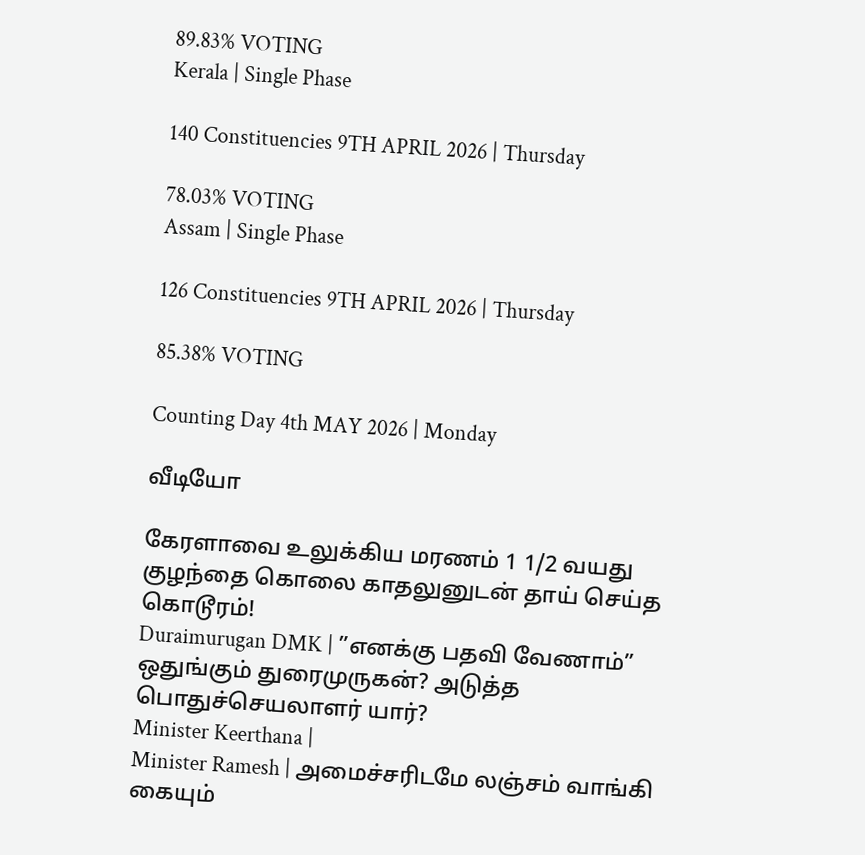89.83% VOTING
Kerala | Single Phase

140 Constituencies 9TH APRIL 2026 | Thursday

78.03% VOTING
Assam | Single Phase

126 Constituencies 9TH APRIL 2026 | Thursday

85.38% VOTING

Counting Day 4th MAY 2026 | Monday

வீடியோ

கேரளாவை உலுக்கிய மரணம் 1 1/2 வயது குழந்தை கொலை காதலுனுடன் தாய் செய்த கொடூரம்!
Duraimurugan DMK | ”எனக்கு பதவி வேணாம்” ஒதுங்கும் துரைமுருகன்? அடுத்த பொதுச்செயலாளர் யார்?
Minister Keerthana |
Minister Ramesh | அமைச்சரிடமே லஞ்சம் வாங்கி கையும்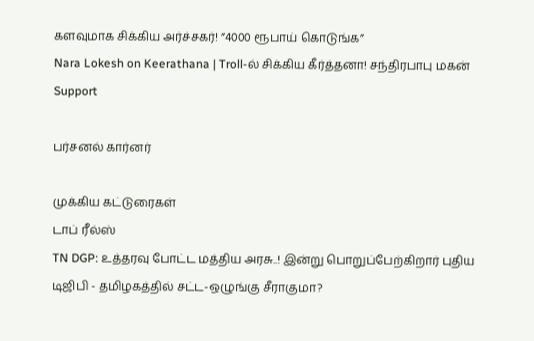களவுமாக சிக்கிய அர்ச்சகர்! ”4000 ரூபாய் கொடுங்க”
Nara Lokesh on Keerathana | Troll-ல் சிக்கிய கீர்த்தனா! சந்திரபாபு மகன் Support

பர்சனல் கார்னர்

முக்கிய கட்டுரைகள்
டாப் ரீல்ஸ்
TN DGP: உத்தரவு போட்ட மத்திய அரசு..! இன்று பொறுப்பேற்கிறார் புதிய டிஜிபி - தமிழகத்தில் சட்ட-ஒழுங்கு சீராகுமா?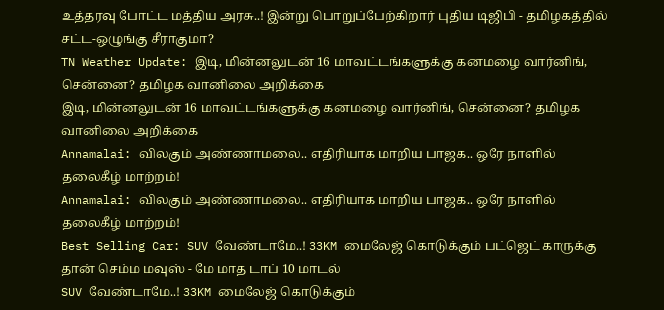உத்தரவு போட்ட மத்திய அரசு..! இன்று பொறுப்பேற்கிறார் புதிய டிஜிபி - தமிழகத்தில் சட்ட-ஒழுங்கு சீராகுமா?
TN Weather Update: இடி, மின்னலுடன் 16 மாவட்டங்களுக்கு கனமழை வார்னிங், சென்னை? தமிழக வானிலை அறிக்கை
இடி, மின்னலுடன் 16 மாவட்டங்களுக்கு கனமழை வார்னிங், சென்னை? தமிழக வானிலை அறிக்கை
Annamalai: விலகும் அண்ணாமலை.. எதிரியாக மாறிய பாஜக.. ஒரே நாளில் தலைகீழ் மாற்றம்!
Annamalai: விலகும் அண்ணாமலை.. எதிரியாக மாறிய பாஜக.. ஒரே நாளில் தலைகீழ் மாற்றம்!
Best Selling Car: SUV வேண்டாமே..! 33KM மைலேஜ் கொடுக்கும் பட்ஜெட் காருக்கு தான் செம்ம மவுஸ் - மே மாத டாப் 10 மாடல்
SUV வேண்டாமே..! 33KM மைலேஜ் கொடுக்கும்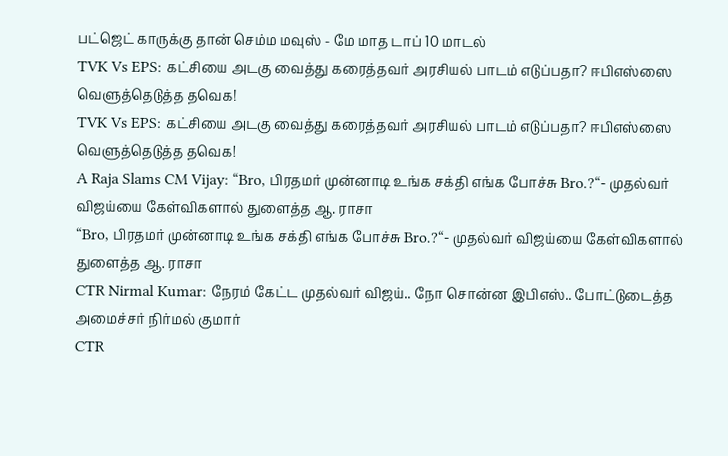பட்ஜெட் காருக்கு தான் செம்ம மவுஸ் - மே மாத டாப் 10 மாடல்
TVK Vs EPS: கட்சியை அடகு வைத்து கரைத்தவர் அரசியல் பாடம் எடுப்பதா? ஈபிஎஸ்ஸை வெளுத்தெடுத்த தவெக!
TVK Vs EPS: கட்சியை அடகு வைத்து கரைத்தவர் அரசியல் பாடம் எடுப்பதா? ஈபிஎஸ்ஸை வெளுத்தெடுத்த தவெக!
A Raja Slams CM Vijay: “Bro, பிரதமர் முன்னாடி உங்க சக்தி எங்க போச்சு Bro.?“- முதல்வர் விஜய்யை கேள்விகளால் துளைத்த ஆ. ராசா
“Bro, பிரதமர் முன்னாடி உங்க சக்தி எங்க போச்சு Bro.?“- முதல்வர் விஜய்யை கேள்விகளால் துளைத்த ஆ. ராசா
CTR Nirmal Kumar: நேரம் கேட்ட முதல்வர் விஜய்.. நோ சொன்ன இபிஎஸ்.. போட்டுடைத்த அமைச்சர் நிர்மல் குமார்
CTR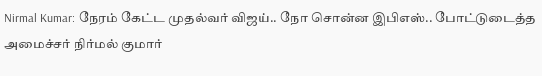Nirmal Kumar: நேரம் கேட்ட முதல்வர் விஜய்.. நோ சொன்ன இபிஎஸ்.. போட்டுடைத்த அமைச்சர் நிர்மல் குமார்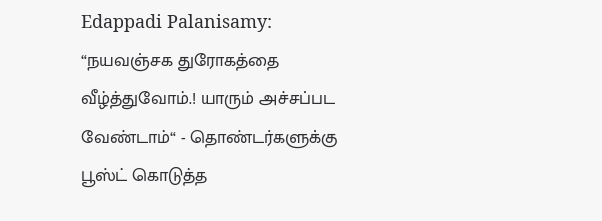Edappadi Palanisamy: “நயவஞ்சக துரோகத்தை வீழ்த்துவோம்.! யாரும் அச்சப்பட வேண்டாம்“ - தொண்டர்களுக்கு பூஸ்ட் கொடுத்த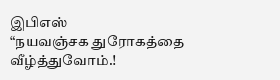இபிஎஸ்
“நயவஞ்சக துரோகத்தை வீழ்த்துவோம்.!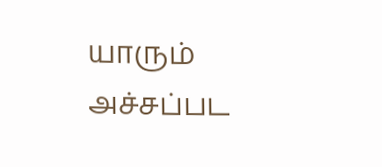யாரும் அச்சப்பட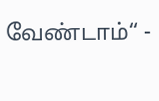வேண்டாம்“ -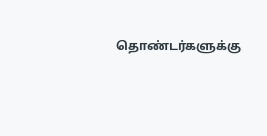தொண்டர்களுக்கு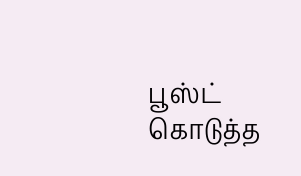பூஸ்ட் கொடுத்த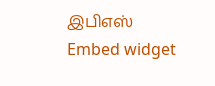இபிஎஸ்
Embed widget